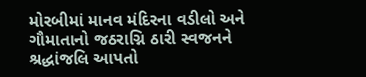મોરબીમાં માનવ મંદિરના વડીલો અને ગૌમાતાનો જઠરાગ્નિ ઠારી સ્વજનને શ્રદ્ધાંજલિ આપતો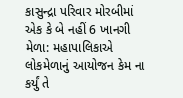કાસુન્દ્રા પરિવાર મોરબીમાં એક કે બે નહીં 6 ખાનગી મેળા: મહાપાલિકાએ લોકમેળાનું આયોજન કેમ ના કર્યું તે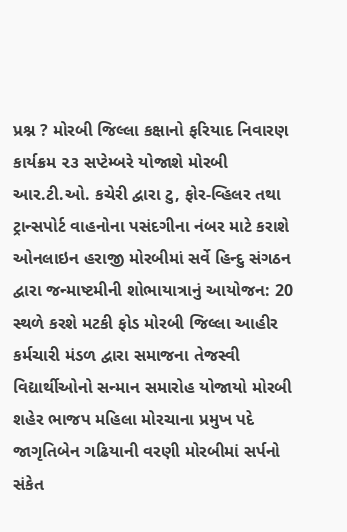પ્રશ્ન ? મોરબી જિલ્લા કક્ષાનો ફરિયાદ નિવારણ કાર્યક્રમ ૨૩ સપ્ટેમ્બરે યોજાશે મોરબી આર.ટી.ઓ. કચેરી દ્વારા ટુ, ફોર-વ્હિલર તથા ટ્રાન્સપોર્ટ વાહનોના પસંદગીના નંબર માટે કરાશે ઓનલાઇન હરાજી મોરબીમાં સર્વે હિન્દુ સંગઠન દ્વારા જન્માષ્ટમીની શોભાયાત્રાનું આયોજન: 20 સ્થળે કરશે મટકી ફોડ મોરબી જિલ્લા આહીર કર્મચારી મંડળ દ્વારા સમાજના તેજસ્વી વિદ્યાર્થીઓનો સન્માન સમારોહ યોજાયો મોરબી શહેર ભાજપ મહિલા મોરચાના પ્રમુખ પદે જાગૃતિબેન ગઢિયાની વરણી મોરબીમાં સર્પનો સંકેત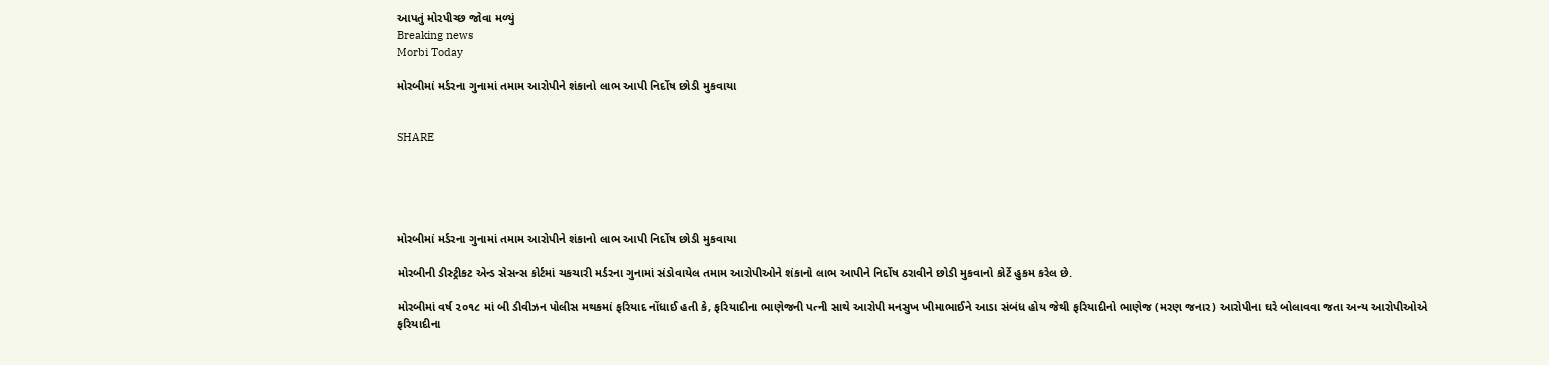આપતું મોરપીચ્છ જોવા મળ્યું
Breaking news
Morbi Today

મોરબીમાં મર્ડરના ગુનામાં તમામ આરોપીને શંકાનો લાભ આપી નિર્દોષ છોડી મુકવાયા


SHARE





મોરબીમાં મર્ડરના ગુનામાં તમામ આરોપીને શંકાનો લાભ આપી નિર્દોષ છોડી મુકવાયા

મોરબીની ડીસ્ટ્રીકટ એન્ડ સેસન્સ કોર્ટમાં ચકચારી મર્ડરના ગુનામાં સંડોવાયેલ તમામ આરોપીઓને શંકાનો લાભ આપીને નિર્દોષ ઠરાવીને છોડી મુકવાનો કોર્ટે હુકમ કરેલ છે.

મોરબીમાં વર્ષ ૨૦૧૮ માં બી ડીવીઝન પોલીસ મથકમાં ફરિયાદ નોંધાઈ હતી કે, ફરિયાદીના ભાણેજની પત્ની સાથે આરોપી મનસુખ ખીમાભાઈને આડા સંબંધ હોય જેથી ફરિયાદીનો ભાણેજ (મરણ જનાર) આરોપીના ઘરે બોલાવવા જતા અન્ય આરોપીઓએ ફરિયાદીના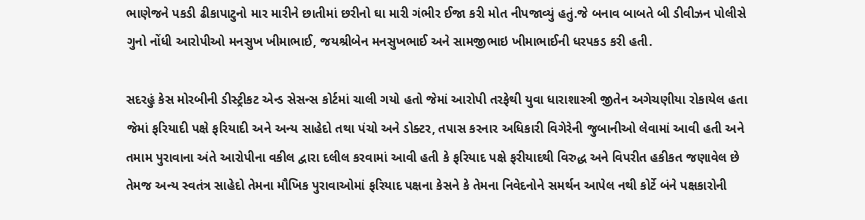ભાણેજને પકડી ઢીકાપાટુનો માર મારીને છાતીમાં છરીનો ઘા મારી ગંભીર ઈજા કરી મોત નીપજાવ્યું હતું.જે બનાવ બાબતે બી ડીવીઝન પોલીસે ગુનો નોંધી આરોપીઓ મનસુખ ખીમાભાઈ, જયશ્રીબેન મનસુખભાઈ અને સામજીભાઇ ખીમાભાઈની ધરપકડ કરી હતી.

સદરહું કેસ મોરબીની ડીસ્ટ્રીકટ એન્ડ સેસન્સ કોર્ટમાં ચાલી ગયો હતો જેમાં આરોપી તરફેથી યુવા ધારાશાસ્ત્રી જીતેન અગેચણીયા રોકાયેલ હતા જેમાં ફરિયાદી પક્ષે ફરિયાદી અને અન્ય સાહેદો તથા પંચો અને ડોક્ટર, તપાસ કરનાર અધિકારી વિગેરેની જુબાનીઓ લેવામાં આવી હતી અને તમામ પુરાવાના અંતે આરોપીના વકીલ દ્વારા દલીલ કરવામાં આવી હતી કે ફરિયાદ પક્ષે ફરીયાદથી વિરુદ્ધ અને વિપરીત હકીકત જણાવેલ છે તેમજ અન્ય સ્વતંત્ર સાહેદો તેમના મૌખિક પુરાવાઓમાં ફરિયાદ પક્ષના કેસને કે તેમના નિવેદનોને સમર્થન આપેલ નથી કોર્ટે બંને પક્ષકારોની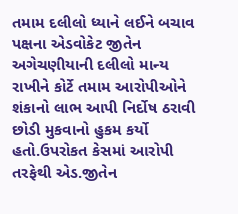તમામ દલીલો ધ્યાને લઈને બચાવ પક્ષના એડવોકેટ જીતેન અગેચણીયાની દલીલો માન્ય રાખીને કોર્ટે તમામ આરોપીઓને શંકાનો લાભ આપી નિર્દોષ ઠરાવી છોડી મુકવાનો હુકમ કર્યો હતો.ઉપરોકત કેસમાં આરોપી તરફેથી એડ.જીતેન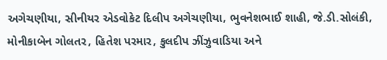અગેચણીયા, સીનીયર એડવોકેટ દિલીપ અગેચણીયા, ભુવનેશભાઈ શાહી, જે.ડી.સોલંકી, મોનીકાબેન ગોલતર, હિતેશ પરમાર, કુલદીપ ઝીંઝુવાડિયા અને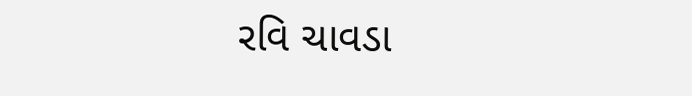રવિ ચાવડા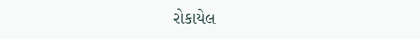રોકાયેલ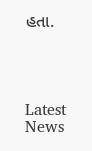હતા.




Latest News